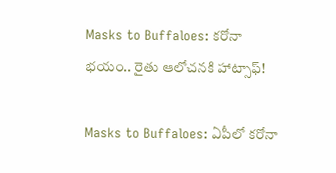Masks to Buffaloes: కరోనా భయం.. రైతు ఆలోచనకి హాట్సాఫ్!

Masks to Buffaloes: ఏపీలో కరోనా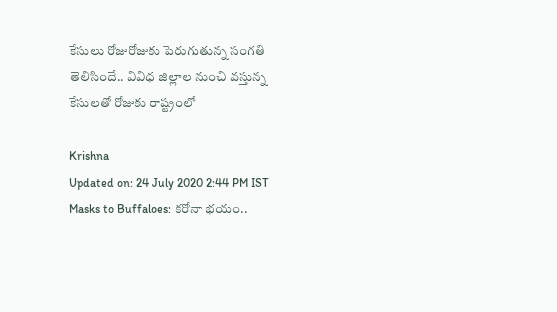కేసులు రోజురోజుకు పెరుగుతున్న సంగతి తెలిసిందే.. వివిధ జిల్లాల నుంచి వస్తున్న కేసులతో రోజుకు రాష్ట్రంలో

Krishna
Updated on: 24 July 2020 2:44 PM IST
Masks to Buffaloes: కరోనా భయం..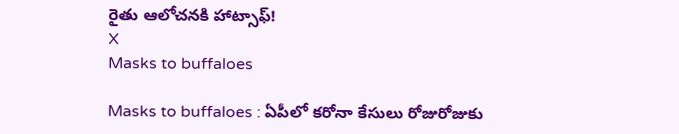రైతు ఆలోచనకి హాట్సాఫ్!
X
Masks to buffaloes

Masks to buffaloes : ఏపీలో కరోనా కేసులు రోజురోజుకు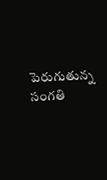పెరుగుతున్న సంగతి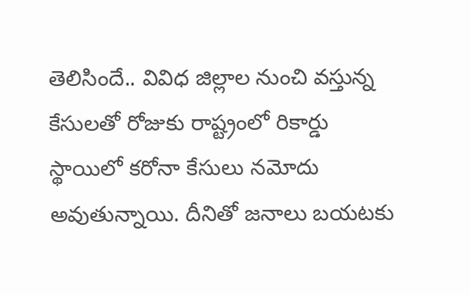తెలిసిందే.. వివిధ జిల్లాల నుంచి వస్తున్న కేసులతో రోజుకు రాష్ట్రంలో రికార్డు స్థాయిలో కరోనా కేసులు నమోదు అవుతున్నాయి. దీనితో జనాలు బయటకు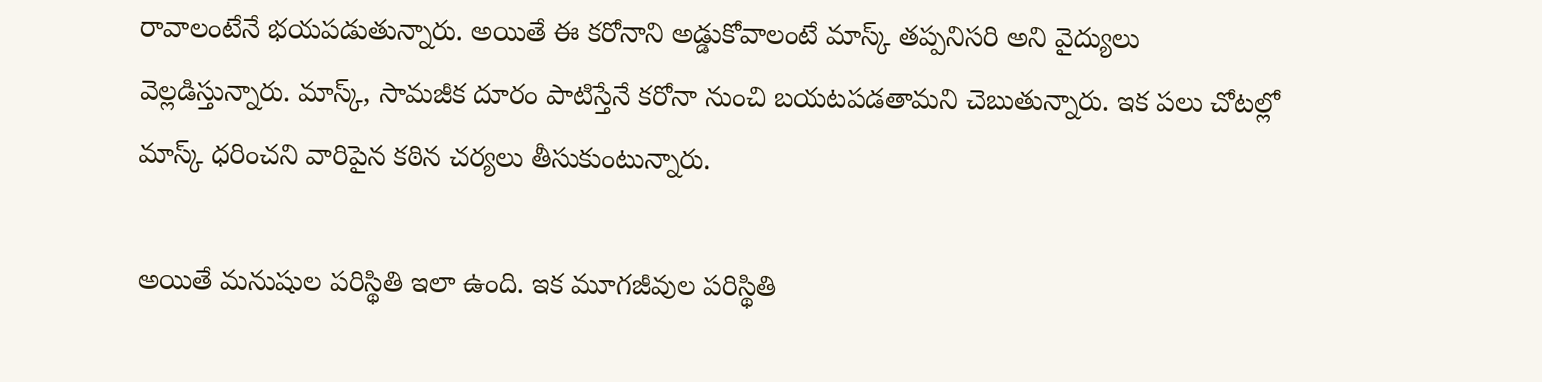రావాలంటేనే భయపడుతున్నారు. అయితే ఈ కరోనాని అడ్డుకోవాలంటే మాస్క్ తప్పనిసరి అని వైద్యులు వెల్లడిస్తున్నారు. మాస్క్, సామజీక దూరం పాటిస్తేనే కరోనా నుంచి బయటపడతామని చెబుతున్నారు. ఇక పలు చోటల్లో మాస్క్ ధరించని వారిపైన కఠిన చర్యలు తీసుకుంటున్నారు.

అయితే మనుషుల పరిస్థితి ఇలా ఉంది. ఇక మూగజీవుల పరిస్థితి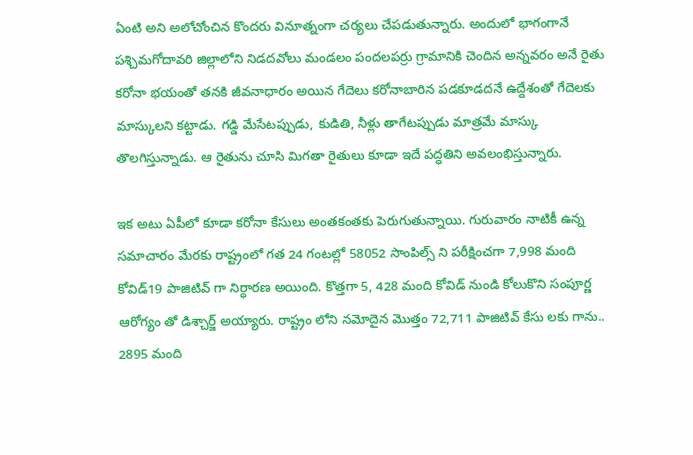ఏంటి అని అలోచోంచిన కొందరు వినూత్నంగా చర్యలు చేపడుతున్నారు. అందులో భాగంగానే పశ్చిమగోదావరి జిల్లాలోని నిడదవోలు మండలం పందలపర్రు గ్రామానికి చెందిన అన్నవరం అనే రైతు కరోనా భయంతో తనకి జీవనాధారం అయిన గేదెలు కరోనాబారిన పడకూడదనే ఉద్దేశంతో గేదెలకు మాస్కులని కట్టాడు. గడ్డి మేసేటప్పుడు, కుడితి, నీళ్లు తాగేటప్పుడు మాత్రమే మాస్కు తొలగిస్తున్నాడు. ఆ రైతును చూసి మిగతా రైతులు కూడా ఇదే పద్ధతిని అవలంభిస్తున్నారు.

ఇక అటు ఏపీలో కూడా కరోనా కేసులు అంతకంతకు పెరుగుతున్నాయి. గురువారం నాటికీ ఉన్న సమాచారం మేరకు రాష్ట్రంలో గత 24 గంటల్లో 58052 సాంపిల్స్‌ ని పరీక్షించగా 7,998 మంది కోవిడ్‌19 పాజిటివ్‌ గా నిర్ధారణ అయింది. కొత్తగా 5, 428 మంది కోవిడ్‌ నుండి కోలుకొని సంపూర్ణ ఆరోగ్యం తో డిశ్చార్జ్‌ అయ్యారు. రాష్ట్రం లోని నమోదైన మొత్తం 72,711 పాజిటివ్ కేసు లకు గాను.. 2895 మంది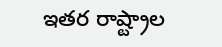ఇతర రాష్ట్రాల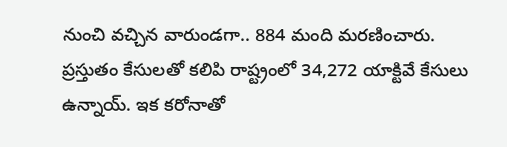నుంచి వచ్చిన వారుండగా.. 884 మంది మరణించారు. ప్రస్తుతం కేసులతో కలిపి రాష్ట్రంలో 34,272 యాక్టివే కేసులు ఉన్నాయ్. ఇక కరోనాతో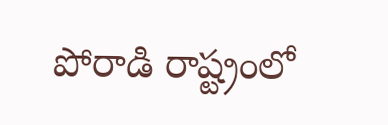పోరాడి రాష్ట్రంలో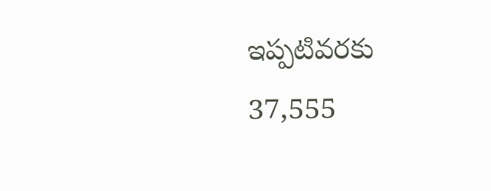ఇప్పటివరకు 37,555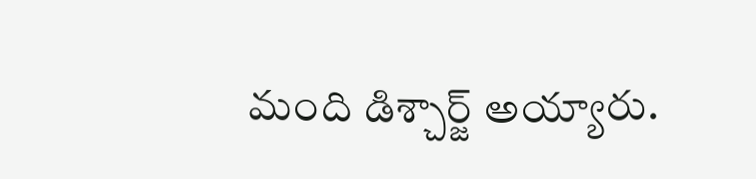మంది డిశ్చార్జ్ అయ్యారు.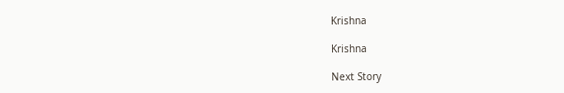Krishna

Krishna

Next Story